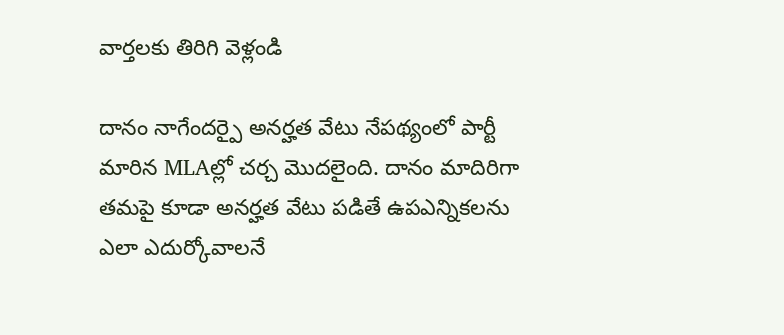వార్తలకు తిరిగి వెళ్లండి

దానం నాగేందర్పై అనర్హత వేటు నేపథ్యంలో పార్టీ మారిన MLAల్లో చర్చ మొదలైంది. దానం మాదిరిగా తమపై కూడా అనర్హత వేటు పడితే ఉపఎన్నికలను ఎలా ఎదుర్కోవాలనే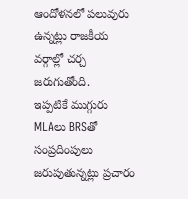ఆందోళనలో పలువురు ఉన్నట్లు రాజకీయ వర్గాల్లో చర్చ జరుగుతోంది.
ఇప్పటికే ముగ్గురు MLAలు BRSతో సంప్రదింపులు జరుపుతున్నట్లు ప్రచారం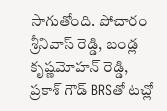సాగుతోంది. పోచారం శ్రీనివాస్ రెడ్డి, బండ్ల కృష్ణమోహన్ రెడ్డి, ప్రకాశ్ గౌడ్ BRSతో టచ్లో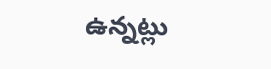ఉన్నట్లు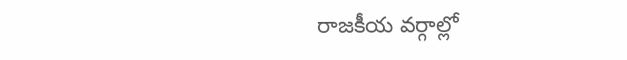రాజకీయ వర్గాల్లో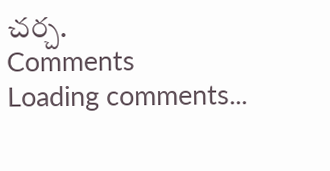చర్చ.
Comments
Loading comments...